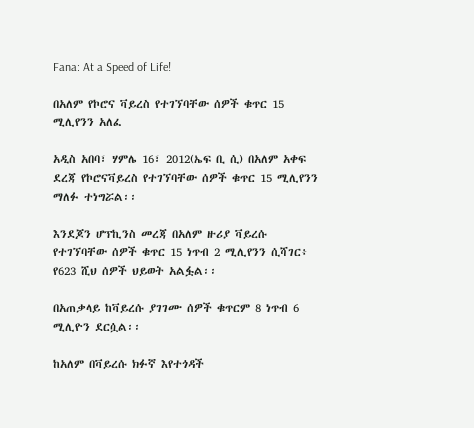Fana: At a Speed of Life!

በአለም የኮሮና ቫይረስ የተገኘባቸው ሰዎች ቁጥር 15 ሚሊየንን አለፈ

አዲስ አበባ፣ ሃምሌ 16፣ 2012(ኤፍ ቢ ሲ) በአለም አቀፍ ደረጃ የኮሮናቫይረስ የተገኘባቸው ሰዎች ቁጥር 15 ሚሊየንን ማለፉ ተነግሯል፡፡

እንደጆን ሆፕኪንስ መረጃ በአለም ዙሪያ ቫይረሱ የተገኘባቸው ሰዎች ቁጥር 15 ነጥብ 2 ሚሊየንን ሲሻገር፥ የ623 ሺህ ሰዎች ህይወት አልፏል፡፡

በአጠቃላይ ከቫይረሱ ያገገሙ ሰዎች ቁጥርም 8 ነጥብ 6 ሚሊዮን ደርሷል፡፡

ከአለም በቫይረሱ ክፉኛ እየተጎዳች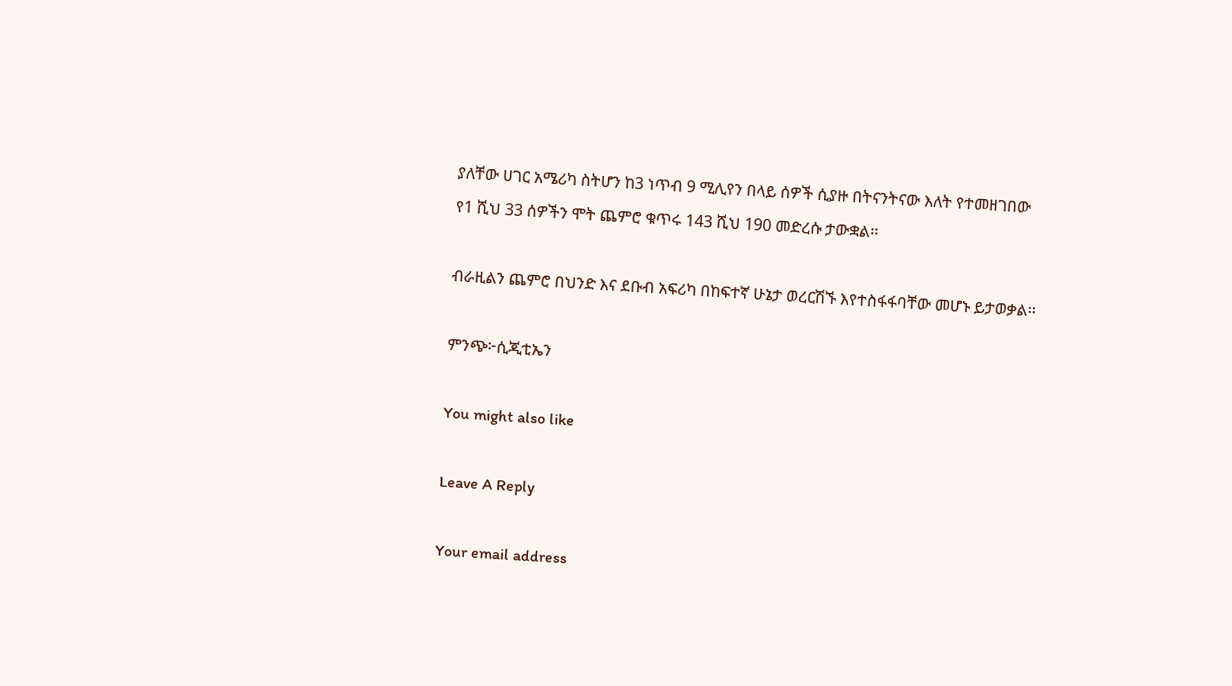ያለቸው ሀገር አሜሪካ ስትሆን ከ3 ነጥብ 9 ሚሊየን በላይ ሰዎች ሲያዙ በትናንትናው እለት የተመዘገበው የ1 ሺህ 33 ሰዎችን ሞት ጨምሮ ቁጥሩ 143 ሺህ 190 መድረሱ ታውቋል፡፡

ብራዚልን ጨምሮ በህንድ እና ደቡብ አፍሪካ በከፍተኛ ሁኔታ ወረርሽኙ እየተስፋፋባቸው መሆኑ ይታወቃል፡፡

ምንጭ፦ሲጂቲኤን

You might also like

Leave A Reply

Your email address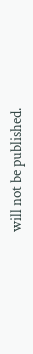will not be published.